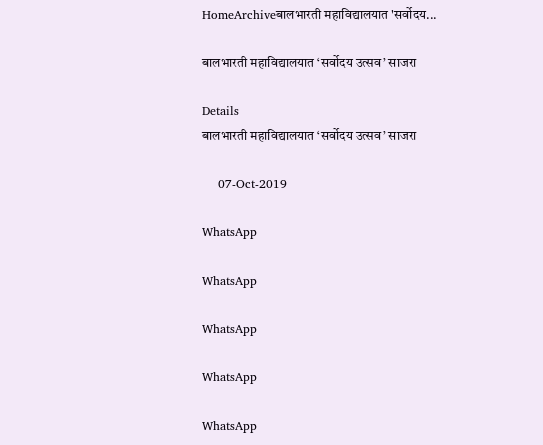HomeArchiveबालभारती महाविद्यालयात 'सर्वोदय...

बालभारती महाविद्यालयात ‘सर्वोदय उत्सव’ साजरा

Details
बालभारती महाविद्यालयात ‘सर्वोदय उत्सव’ साजरा

    07-Oct-2019

WhatsApp

WhatsApp

WhatsApp

WhatsApp

WhatsApp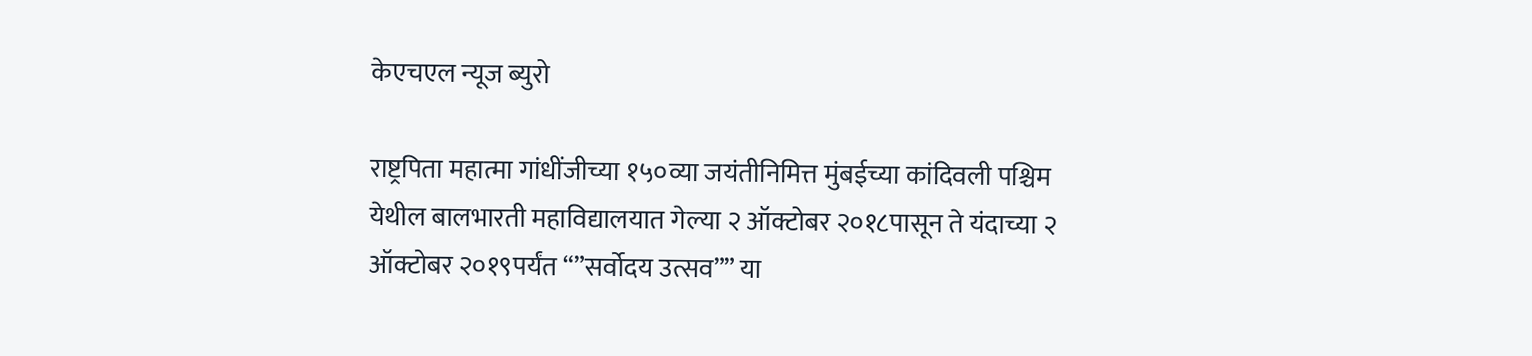केएचएल न्यूज ब्युरो

राष्ट्रपिता महात्मा गांधींजीच्या १५०व्या जयंतीनिमित्त मुंबईच्या कांदिवली पश्चिम येथील बालभारती महाविद्यालयात गेल्या २ ऑक्टोबर २०१८पासून ते यंदाच्या २ ऑक्टोबर २०१९पर्यंत “”सर्वोदय उत्सव”” या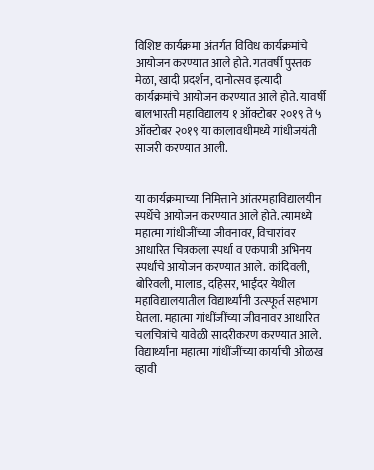विशिष्ट कार्यक्रमा अंतर्गत विविध कार्यक्रमांचे आयोजन करण्यात आले होते. गतवर्षी पुस्तक मेळा, खादी प्रदर्शन, दानोत्सव इत्यादी कार्यक्रमांचे आयोजन करण्यात आले होते. यावर्षी बालभारती महाविद्यालय १ ऑक्टोबर २०१९ ते ५ ऑक्टोबर २०१९ या कालावधीमध्ये गांधीजयंती साजरी करण्यात आली.


या कार्यक्रमाच्या निमित्ताने आंतरमहाविद्यालयीन स्पर्धेचे आयोजन करण्यात आले होते. त्यामध्ये महात्मा गांधीजींच्या जीवनावर, विचारांवर आधारित चित्रकला स्पर्धा व एकपात्री अभिनय स्पर्धांचे आयोजन करण्यात आले. कांदिवली, बोरिवली, मालाड, दहिसर, भाईंदर येथील महाविद्यालयातील विद्यार्थ्यांनी उत्स्फूर्त सहभाग घेतला. महात्मा गांधींजींच्या जीवनावर आधारित चलचित्रांचे यावेळी सादरीकरण करण्यात आले. विद्यार्थ्यांना महात्मा गांधींजींच्या कार्याची ओळख व्हावी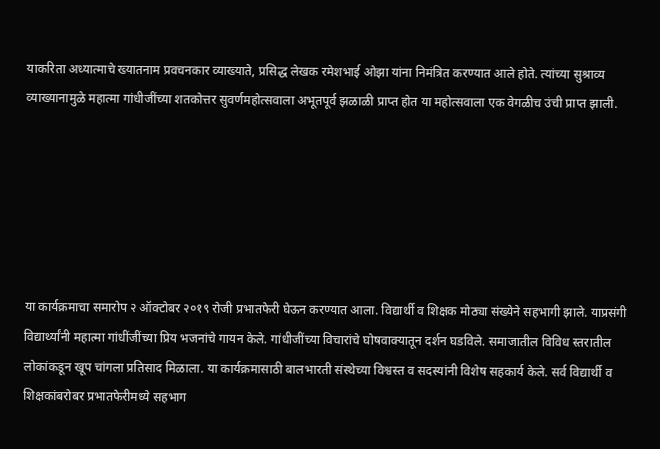याकरिता अध्यात्माचे ख्यातनाम प्रवचनकार व्याख्याते, प्रसिद्ध लेखक रमेशभाई ओझा यांना निमंत्रित करण्यात आले होते‌. त्यांच्या सुश्राव्य व्याख्यानामुळे महात्मा गांधीजींच्या शतकोत्तर सुवर्णमहोत्सवाला अभूतपूर्व झळाळी प्राप्त होत या महोत्सवाला एक वेगळीच उंची प्राप्त झाली.






या कार्यक्रमाचा समारोप २ ऑक्टोबर २०१९ रोजी प्रभातफेरी घेऊन करण्यात आला. विद्यार्थी व शिक्षक मोठ्या संख्येने सहभागी झाले. याप्रसंगी विद्यार्थ्यांनी महात्मा गांधींजींच्या प्रिय भजनांचे गायन केले‌. गांधीजींच्या विचारांचे घोषवाक्यातून दर्शन घडविले. समाजातील विविध स्तरातील लोकांकडून खूप चांगला प्रतिसाद मिळाला. या कार्यक्रमासाठी बालभारती संस्थेच्या विश्वस्त व सदस्यांनी विशेष सहकार्य केले. सर्व विद्यार्थी व शिक्षकांबरोबर प्रभातफेरीमध्ये सहभाग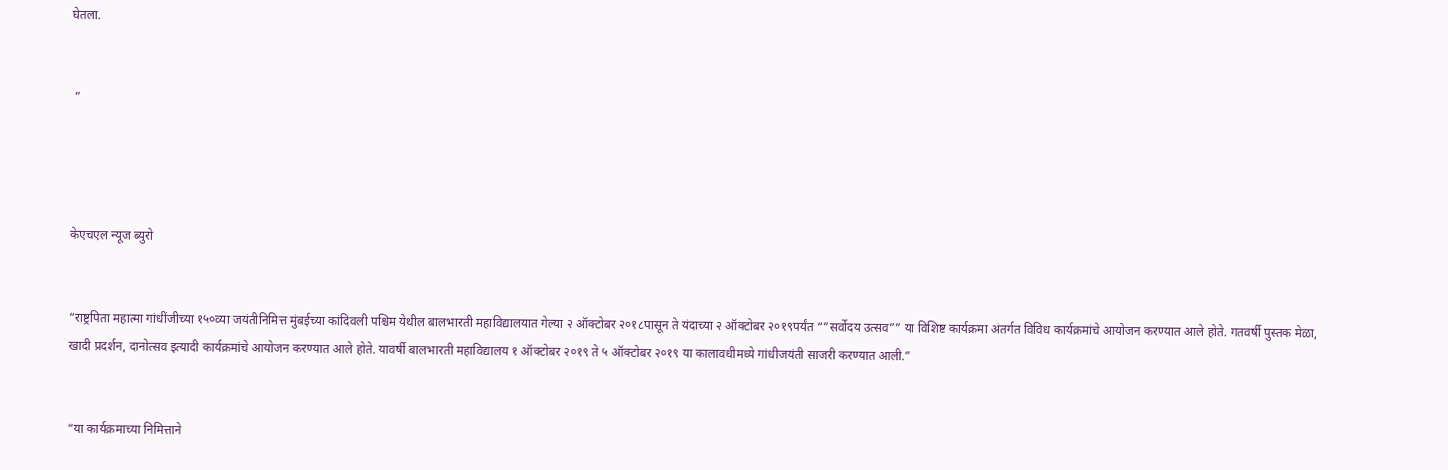घेतला.


 ”




केएचएल न्यूज ब्युरो


“राष्ट्रपिता महात्मा गांधींजीच्या १५०व्या जयंतीनिमित्त मुंबईच्या कांदिवली पश्चिम येथील बालभारती महाविद्यालयात गेल्या २ ऑक्टोबर २०१८पासून ते यंदाच्या २ ऑक्टोबर २०१९पर्यंत “”सर्वोदय उत्सव”” या विशिष्ट कार्यक्रमा अंतर्गत विविध कार्यक्रमांचे आयोजन करण्यात आले होते. गतवर्षी पुस्तक मेळा, खादी प्रदर्शन, दानोत्सव इत्यादी कार्यक्रमांचे आयोजन करण्यात आले होते. यावर्षी बालभारती महाविद्यालय १ ऑक्टोबर २०१९ ते ५ ऑक्टोबर २०१९ या कालावधीमध्ये गांधीजयंती साजरी करण्यात आली.”


“या कार्यक्रमाच्या निमित्ताने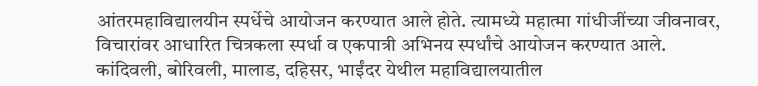आंतरमहाविद्यालयीन स्पर्धेचे आयोजन करण्यात आले होते. त्यामध्ये महात्मा गांधीजींच्या जीवनावर, विचारांवर आधारित चित्रकला स्पर्धा व एकपात्री अभिनय स्पर्धांचे आयोजन करण्यात आले. कांदिवली, बोरिवली, मालाड, दहिसर, भाईंदर येथील महाविद्यालयातील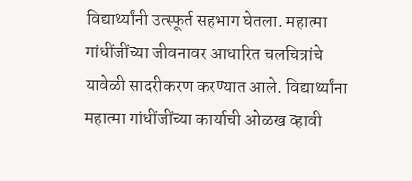विद्यार्थ्यांनी उत्स्फूर्त सहभाग घेतला. महात्मा गांधींजींच्या जीवनावर आधारित चलचित्रांचे यावेळी सादरीकरण करण्यात आले. विद्यार्थ्यांना महात्मा गांधींजींच्या कार्याची ओळख व्हावी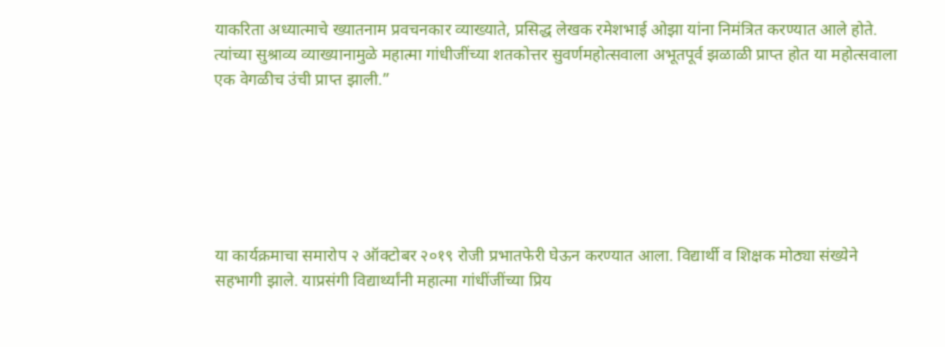याकरिता अध्यात्माचे ख्यातनाम प्रवचनकार व्याख्याते, प्रसिद्ध लेखक रमेशभाई ओझा यांना निमंत्रित करण्यात आले होते‌. त्यांच्या सुश्राव्य व्याख्यानामुळे महात्मा गांधीजींच्या शतकोत्तर सुवर्णमहोत्सवाला अभूतपूर्व झळाळी प्राप्त होत या महोत्सवाला एक वेगळीच उंची प्राप्त झाली.”






या कार्यक्रमाचा समारोप २ ऑक्टोबर २०१९ रोजी प्रभातफेरी घेऊन करण्यात आला. विद्यार्थी व शिक्षक मोठ्या संख्येने सहभागी झाले. याप्रसंगी विद्यार्थ्यांनी महात्मा गांधींजींच्या प्रिय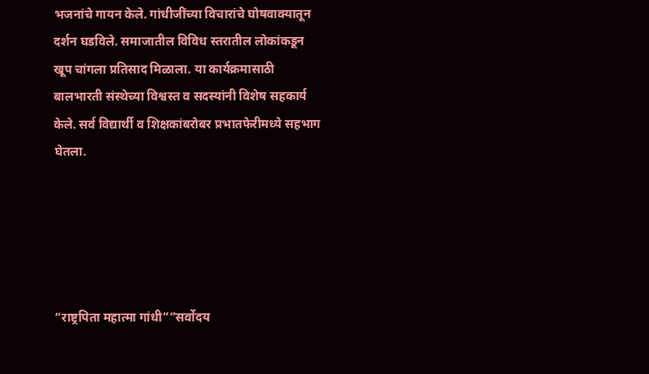भजनांचे गायन केले‌. गांधीजींच्या विचारांचे घोषवाक्यातून दर्शन घडविले. समाजातील विविध स्तरातील लोकांकडून खूप चांगला प्रतिसाद मिळाला. या कार्यक्रमासाठी बालभारती संस्थेच्या विश्वस्त व सदस्यांनी विशेष सहकार्य केले. सर्व विद्यार्थी व शिक्षकांबरोबर प्रभातफेरीमध्ये सहभाग घेतला.





“राष्ट्रपिता महात्मा गांधी””सर्वोदय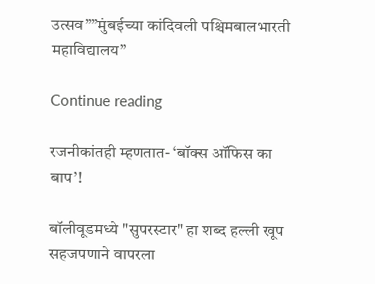उत्सव””मुंबईच्या कांदिवली पश्चिमबालभारती महाविद्यालय”

Continue reading

रजनीकांतही म्हणतात- ‘बॉक्स ऑफिस का बाप’!

बॉलीवूडमध्ये "सुपरस्टार" हा शब्द हल्ली खूप सहजपणाने वापरला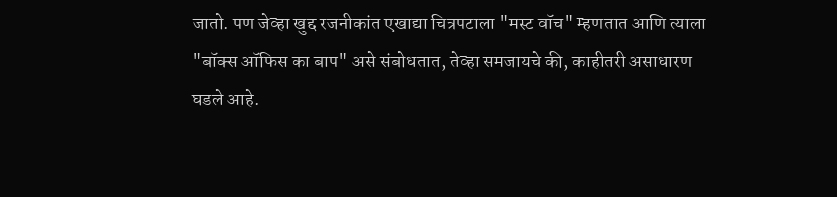जातो. पण जेव्हा खुद्द रजनीकांत एखाद्या चित्रपटाला "मस्ट वॉच" म्हणतात आणि त्याला "बॉक्स ऑफिस का बाप" असे संबोधतात, तेव्हा समजायचे की, काहीतरी असाधारण घडले आहे.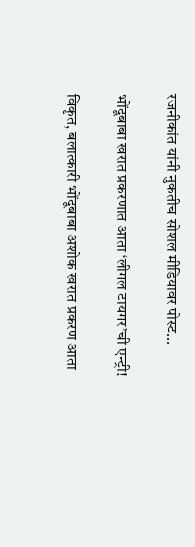रजनीकांत यांनी नुकतीच सोशल मीडियावर पोस्ट...

भोंदूबाबा खरात प्रकरणात आता ‘लीगल टायगर’ची एन्ट्री!

विकृत, बलात्कारी भोंदूबाबा अशोक खरात प्रकरण आता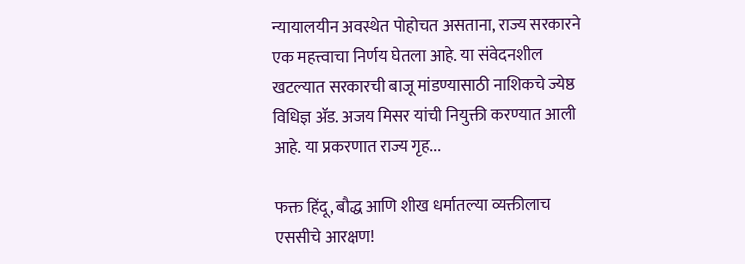न्यायालयीन अवस्थेत पोहोचत असताना, राज्य सरकारने एक महत्त्वाचा निर्णय घेतला आहे. या संवेदनशील खटल्यात सरकारची बाजू मांडण्यासाठी नाशिकचे ज्येष्ठ विधिज्ञ ॲड. अजय मिसर यांची नियुक्ती करण्यात आली आहे. या प्रकरणात राज्य गृह...

फक्त हिंदू, बौद्ध आणि शीख धर्मातल्या व्यक्तीलाच एससीचे आरक्षण!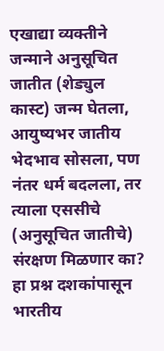एखाद्या व्यक्तीने जन्माने अनुसूचित जातीत (शेड्युल कास्ट) जन्म घेतला, आयुष्यभर जातीय भेदभाव सोसला, पण नंतर धर्म बदलला, तर त्याला एससीचे (अनुसूचित जातीचे) संरक्षण मिळणार का? हा प्रश्न दशकांपासून भारतीय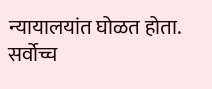न्यायालयांत घोळत होता. सर्वोच्च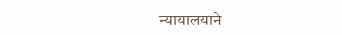न्यायालयाने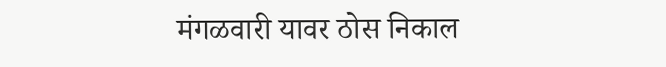मंगळवारी यावर ठोस निकाल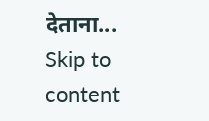देताना...
Skip to content